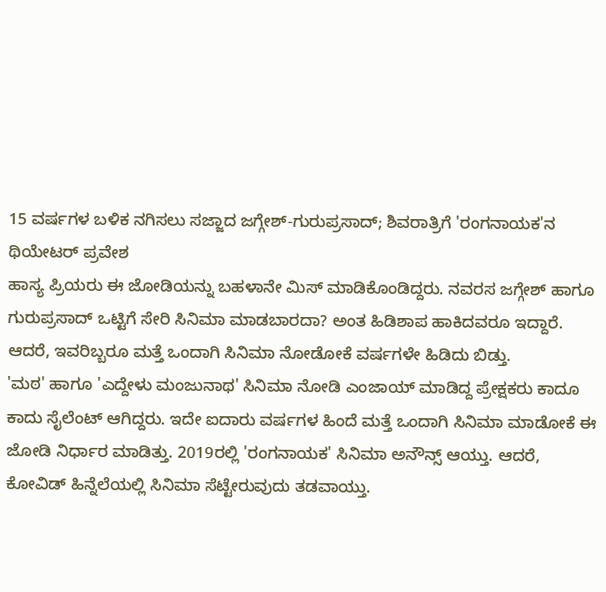15 ವರ್ಷಗಳ ಬಳಿಕ ನಗಿಸಲು ಸಜ್ಜಾದ ಜಗ್ಗೇಶ್-ಗುರುಪ್ರಸಾದ್; ಶಿವರಾತ್ರಿಗೆ 'ರಂಗನಾಯಕ'ನ ಥಿಯೇಟರ್ ಪ್ರವೇಶ
ಹಾಸ್ಯ ಪ್ರಿಯರು ಈ ಜೋಡಿಯನ್ನು ಬಹಳಾನೇ ಮಿಸ್ ಮಾಡಿಕೊಂಡಿದ್ದರು. ನವರಸ ಜಗ್ಗೇಶ್ ಹಾಗೂ ಗುರುಪ್ರಸಾದ್ ಒಟ್ಟಿಗೆ ಸೇರಿ ಸಿನಿಮಾ ಮಾಡಬಾರದಾ? ಅಂತ ಹಿಡಿಶಾಪ ಹಾಕಿದವರೂ ಇದ್ದಾರೆ. ಆದರೆ, ಇವರಿಬ್ಬರೂ ಮತ್ತೆ ಒಂದಾಗಿ ಸಿನಿಮಾ ನೋಡೋಕೆ ವರ್ಷಗಳೇ ಹಿಡಿದು ಬಿಡ್ತು.
'ಮಠ' ಹಾಗೂ 'ಎದ್ದೇಳು ಮಂಜುನಾಥ' ಸಿನಿಮಾ ನೋಡಿ ಎಂಜಾಯ್ ಮಾಡಿದ್ದ ಪ್ರೇಕ್ಷಕರು ಕಾದೂ ಕಾದು ಸೈಲೆಂಟ್ ಆಗಿದ್ದರು. ಇದೇ ಐದಾರು ವರ್ಷಗಳ ಹಿಂದೆ ಮತ್ತೆ ಒಂದಾಗಿ ಸಿನಿಮಾ ಮಾಡೋಕೆ ಈ ಜೋಡಿ ನಿರ್ಧಾರ ಮಾಡಿತ್ತು. 2019ರಲ್ಲಿ 'ರಂಗನಾಯಕ' ಸಿನಿಮಾ ಅನೌನ್ಸ್ ಆಯ್ತು. ಆದರೆ, ಕೋವಿಡ್ ಹಿನ್ನೆಲೆಯಲ್ಲಿ ಸಿನಿಮಾ ಸೆಟ್ಟೇರುವುದು ತಡವಾಯ್ತು.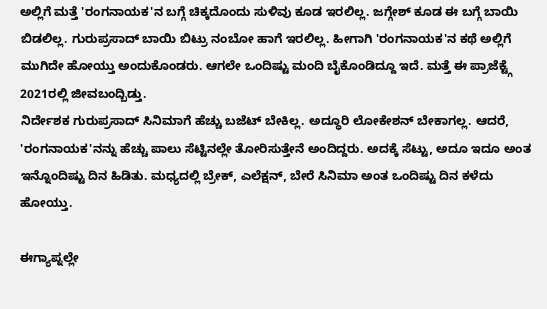ಅಲ್ಲಿಗೆ ಮತ್ತೆ 'ರಂಗನಾಯಕ'ನ ಬಗ್ಗೆ ಚಿಕ್ಕದೊಂದು ಸುಳಿವು ಕೂಡ ಇರಲಿಲ್ಲ. ಜಗ್ಗೇಶ್ ಕೂಡ ಈ ಬಗ್ಗೆ ಬಾಯಿ ಬಿಡಲಿಲ್ಲ. ಗುರುಪ್ರಸಾದ್ ಬಾಯಿ ಬಿಟ್ರು ನಂಬೋ ಹಾಗೆ ಇರಲಿಲ್ಲ. ಹೀಗಾಗಿ 'ರಂಗನಾಯಕ'ನ ಕಥೆ ಅಲ್ಲಿಗೆ ಮುಗಿದೇ ಹೋಯ್ತು ಅಂದುಕೊಂಡರು. ಆಗಲೇ ಒಂದಿಷ್ಟು ಮಂದಿ ಬೈಕೊಂಡಿದ್ದೂ ಇದೆ. ಮತ್ತೆ ಈ ಪ್ರಾಜೆಕ್ಟ್ಗೆ 2021ರಲ್ಲಿ ಜೀವಬಂದ್ಬಿಡ್ತು.
ನಿರ್ದೇಶಕ ಗುರುಪ್ರಸಾದ್ ಸಿನಿಮಾಗೆ ಹೆಚ್ಚು ಬಜೆಟ್ ಬೇಕಿಲ್ಲ. ಅದ್ಧೂರಿ ಲೋಕೇಶನ್ ಬೇಕಾಗಲ್ಲ. ಆದರೆ, 'ರಂಗನಾಯಕ'ನನ್ನು ಹೆಚ್ಚು ಪಾಲು ಸೆಟ್ಟಿನಲ್ಲೇ ತೋರಿಸುತ್ತೇನೆ ಅಂದಿದ್ದರು. ಅದಕ್ಕೆ ಸೆಟ್ಟು, ಅದೂ ಇದೂ ಅಂತ ಇನ್ನೊಂದಿಷ್ಟು ದಿನ ಹಿಡಿತು. ಮಧ್ಯದಲ್ಲಿ ಬ್ರೇಕ್, ಎಲೆಕ್ಷನ್, ಬೇರೆ ಸಿನಿಮಾ ಅಂತ ಒಂದಿಷ್ಟು ದಿನ ಕಳೆದು ಹೋಯ್ತು.

ಈಗ್ಯಾಪ್ನಲ್ಲೇ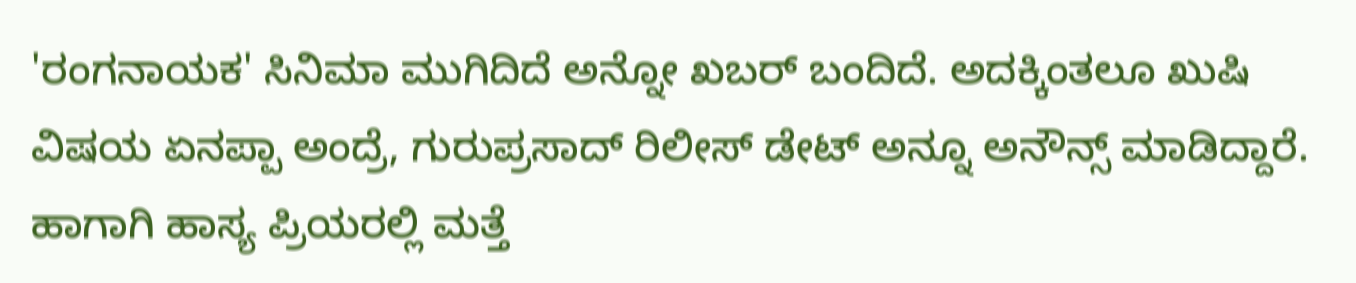'ರಂಗನಾಯಕ' ಸಿನಿಮಾ ಮುಗಿದಿದೆ ಅನ್ನೋ ಖಬರ್ ಬಂದಿದೆ. ಅದಕ್ಕಿಂತಲೂ ಖುಷಿ ವಿಷಯ ಏನಪ್ಪಾ ಅಂದ್ರೆ, ಗುರುಪ್ರಸಾದ್ ರಿಲೀಸ್ ಡೇಟ್ ಅನ್ನೂ ಅನೌನ್ಸ್ ಮಾಡಿದ್ದಾರೆ. ಹಾಗಾಗಿ ಹಾಸ್ಯ ಪ್ರಿಯರಲ್ಲಿ ಮತ್ತೆ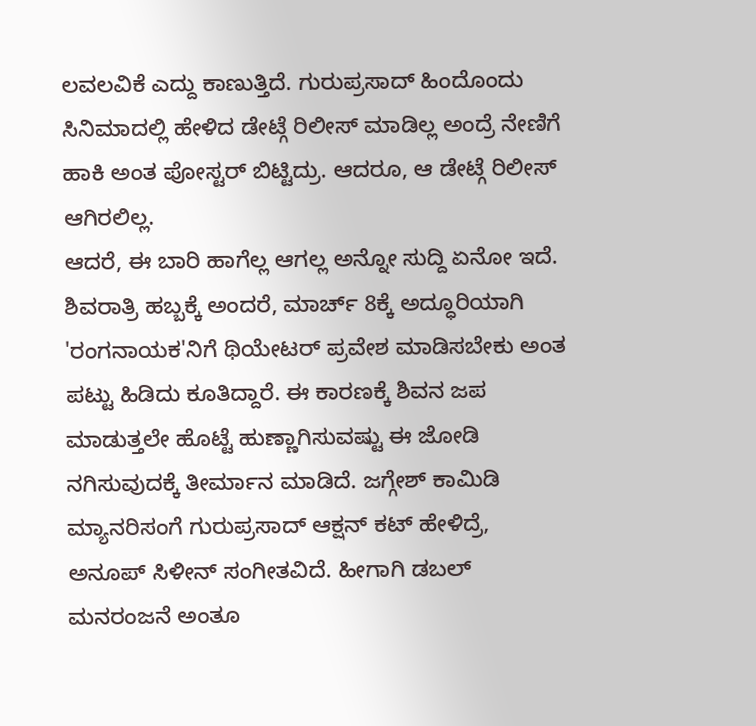ಲವಲವಿಕೆ ಎದ್ದು ಕಾಣುತ್ತಿದೆ. ಗುರುಪ್ರಸಾದ್ ಹಿಂದೊಂದು ಸಿನಿಮಾದಲ್ಲಿ ಹೇಳಿದ ಡೇಟ್ಗೆ ರಿಲೀಸ್ ಮಾಡಿಲ್ಲ ಅಂದ್ರೆ ನೇಣಿಗೆ ಹಾಕಿ ಅಂತ ಪೋಸ್ಟರ್ ಬಿಟ್ಟಿದ್ರು. ಆದರೂ, ಆ ಡೇಟ್ಗೆ ರಿಲೀಸ್ ಆಗಿರಲಿಲ್ಲ.
ಆದರೆ, ಈ ಬಾರಿ ಹಾಗೆಲ್ಲ ಆಗಲ್ಲ ಅನ್ನೋ ಸುದ್ದಿ ಏನೋ ಇದೆ. ಶಿವರಾತ್ರಿ ಹಬ್ಬಕ್ಕೆ ಅಂದರೆ, ಮಾರ್ಚ್ 8ಕ್ಕೆ ಅದ್ಧೂರಿಯಾಗಿ 'ರಂಗನಾಯಕ'ನಿಗೆ ಥಿಯೇಟರ್ ಪ್ರವೇಶ ಮಾಡಿಸಬೇಕು ಅಂತ ಪಟ್ಟು ಹಿಡಿದು ಕೂತಿದ್ದಾರೆ. ಈ ಕಾರಣಕ್ಕೆ ಶಿವನ ಜಪ ಮಾಡುತ್ತಲೇ ಹೊಟ್ಟೆ ಹುಣ್ಣಾಗಿಸುವಷ್ಟು ಈ ಜೋಡಿ ನಗಿಸುವುದಕ್ಕೆ ತೀರ್ಮಾನ ಮಾಡಿದೆ. ಜಗ್ಗೇಶ್ ಕಾಮಿಡಿ ಮ್ಯಾನರಿಸಂಗೆ ಗುರುಪ್ರಸಾದ್ ಆಕ್ಷನ್ ಕಟ್ ಹೇಳಿದ್ರೆ, ಅನೂಪ್ ಸಿಳೀನ್ ಸಂಗೀತವಿದೆ. ಹೀಗಾಗಿ ಡಬಲ್ ಮನರಂಜನೆ ಅಂತೂ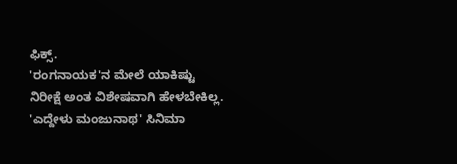ಫಿಕ್ಸ್.
'ರಂಗನಾಯಕ'ನ ಮೇಲೆ ಯಾಕಿಷ್ಟು ನಿರೀಕ್ಷೆ ಅಂತ ವಿಶೇಷವಾಗಿ ಹೇಳಬೇಕಿಲ್ಲ. 'ಎದ್ದೇಳು ಮಂಜುನಾಥ' ಸಿನಿಮಾ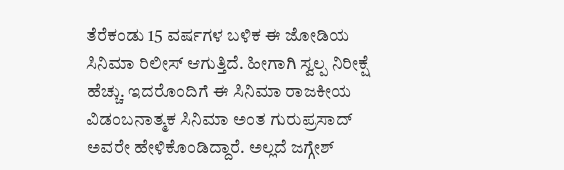ತೆರೆಕಂಡು 15 ವರ್ಷಗಳ ಬಳಿಕ ಈ ಜೋಡಿಯ ಸಿನಿಮಾ ರಿಲೀಸ್ ಆಗುತ್ತಿದೆ. ಹೀಗಾಗಿ ಸ್ವಲ್ಪ ನಿರೀಕ್ಷೆ ಹೆಚ್ಚು. ಇದರೊಂದಿಗೆ ಈ ಸಿನಿಮಾ ರಾಜಕೀಯ ವಿಡಂಬನಾತ್ಮಕ ಸಿನಿಮಾ ಅಂತ ಗುರುಪ್ರಸಾದ್ ಅವರೇ ಹೇಳಿಕೊಂಡಿದ್ದಾರೆ. ಅಲ್ಲದೆ ಜಗ್ಗೇಶ್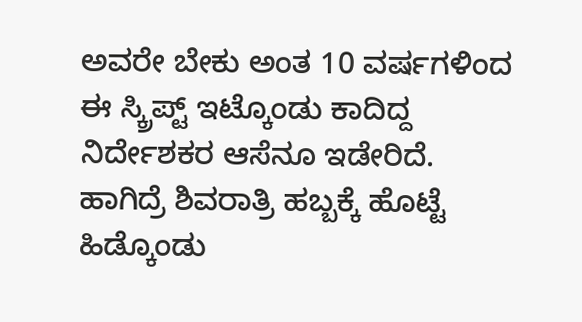ಅವರೇ ಬೇಕು ಅಂತ 10 ವರ್ಷಗಳಿಂದ ಈ ಸ್ಕ್ರಿಪ್ಟ್ ಇಟ್ಕೊಂಡು ಕಾದಿದ್ದ ನಿರ್ದೇಶಕರ ಆಸೆನೂ ಇಡೇರಿದೆ. ಹಾಗಿದ್ರೆ ಶಿವರಾತ್ರಿ ಹಬ್ಬಕ್ಕೆ ಹೊಟ್ಟೆ ಹಿಡ್ಕೊಂಡು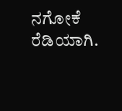ನಗೋಕೆ ರೆಡಿಯಾಗಿ.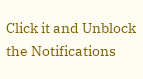Click it and Unblock the Notifications